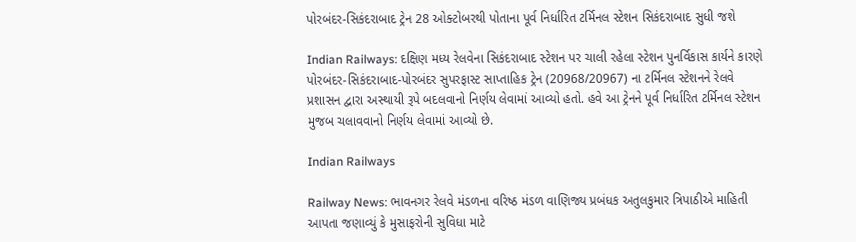પોરબંદર-સિકંદરાબાદ ટ્રેન 28 ઓક્ટોબરથી પોતાના પૂર્વ નિર્ધારિત ટર્મિનલ સ્ટેશન સિકંદરાબાદ સુધી જશે

Indian Railways: દક્ષિણ મધ્ય રેલવેના સિકંદરાબાદ સ્ટેશન પર ચાલી રહેલા સ્ટેશન પુનર્વિકાસ કાર્યને કારણે પોરબંદર-સિકંદરાબાદ-પોરબંદર સુપરફાસ્ટ સાપ્તાહિક ટ્રેન (20968/20967) ના ટર્મિનલ સ્ટેશનને રેલવે પ્રશાસન દ્વારા અસ્થાયી રૂપે બદલવાનો નિર્ણય લેવામાં આવ્યો હતો. હવે આ ટ્રેનને પૂર્વ નિર્ધારિત ટર્મિનલ સ્ટેશન મુજબ ચલાવવાનો નિર્ણય લેવામાં આવ્યો છે.

Indian Railways

Railway News: ભાવનગર રેલવે મંડળના વરિષ્ઠ મંડળ વાણિજ્ય પ્રબંધક અતુલકુમાર ત્રિપાઠીએ માહિતી આપતા જણાવ્યું કે મુસાફરોની સુવિધા માટે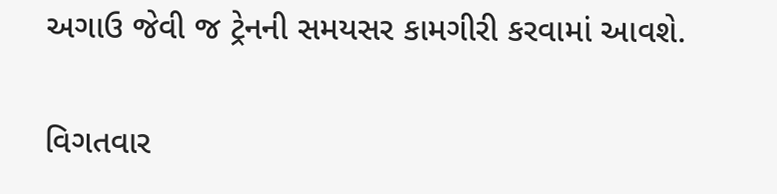અગાઉ જેવી જ ટ્રેનની સમયસર કામગીરી કરવામાં આવશે.

વિગતવાર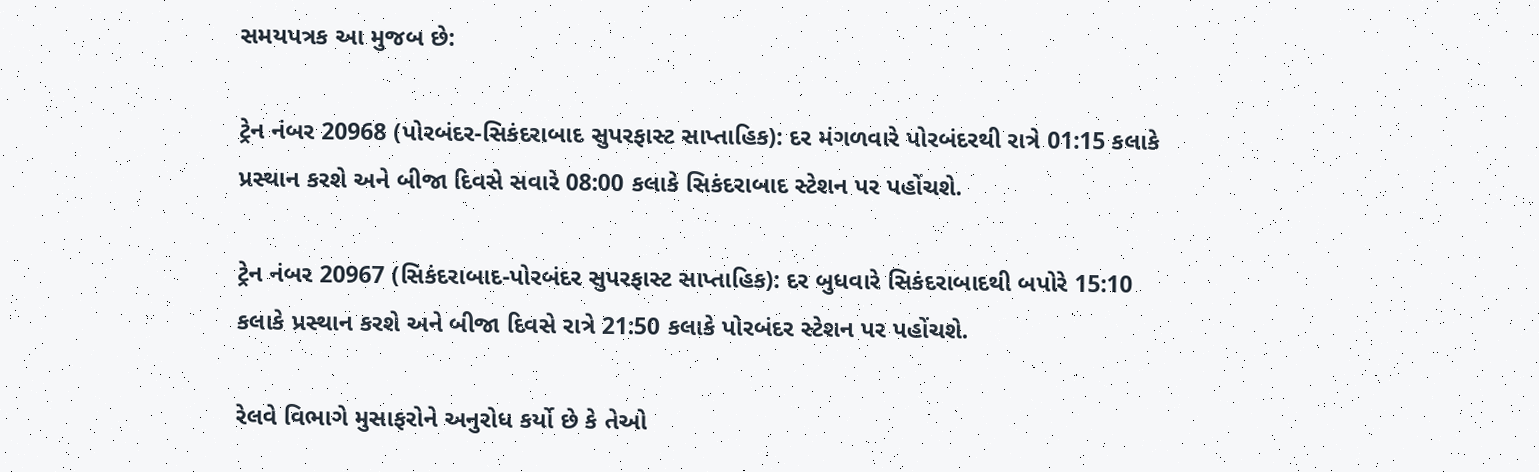સમયપત્રક આ મુજબ છે:

ટ્રેન નંબર 20968 (પોરબંદર-સિકંદરાબાદ સુપરફાસ્ટ સાપ્તાહિક): દર મંગળવારે પોરબંદરથી રાત્રે 01:15 કલાકે પ્રસ્થાન કરશે અને બીજા દિવસે સવારે 08:00 કલાકે સિકંદરાબાદ સ્ટેશન પર પહોંચશે.

ટ્રેન નંબર 20967 (સિકંદરાબાદ-પોરબંદર સુપરફાસ્ટ સાપ્તાહિક): દર બુધવારે સિકંદરાબાદથી બપોરે 15:10 કલાકે પ્રસ્થાન કરશે અને બીજા દિવસે રાત્રે 21:50 કલાકે પોરબંદર સ્ટેશન પર પહોંચશે.

રેલવે વિભાગે મુસાફરોને અનુરોધ કર્યો છે કે તેઓ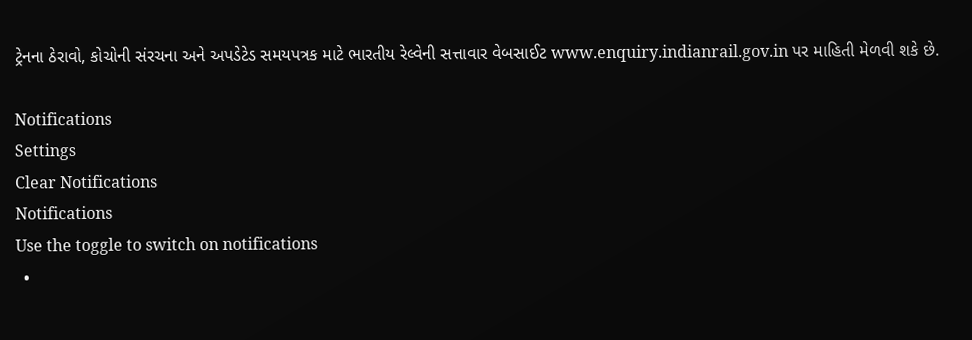ટ્રેનના ઠેરાવો, કોચોની સંરચના અને અપડેટેડ સમયપત્રક માટે ભારતીય રેલ્વેની સત્તાવાર વેબસાઈટ www.enquiry.indianrail.gov.in પર માહિતી મેળવી શકે છે.

Notifications
Settings
Clear Notifications
Notifications
Use the toggle to switch on notifications
  •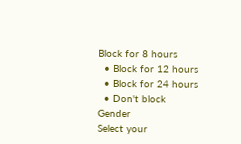Block for 8 hours
  • Block for 12 hours
  • Block for 24 hours
  • Don't block
Gender
Select your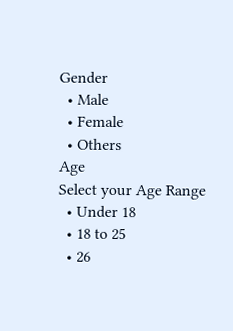Gender
  • Male
  • Female
  • Others
Age
Select your Age Range
  • Under 18
  • 18 to 25
  • 26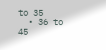to 35
  • 36 to 45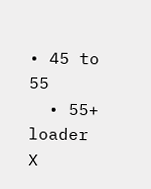• 45 to 55
  • 55+
loader
X